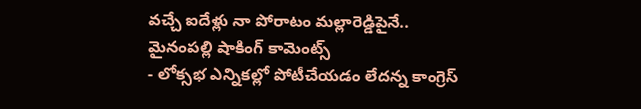వచ్చే ఐదేళ్లు నా పోరాటం మల్లారెడ్డిపైనే.. మైనంపల్లి షాకింగ్ కామెంట్స్
- లోక్సభ ఎన్నికల్లో పోటీచేయడం లేదన్న కాంగ్రెస్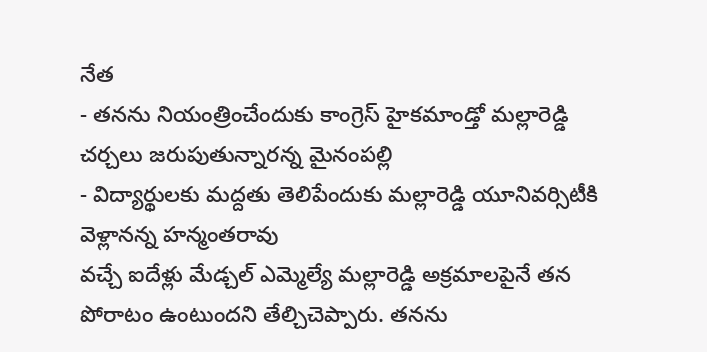నేత
- తనను నియంత్రించేందుకు కాంగ్రెస్ హైకమాండ్తో మల్లారెడ్డి చర్చలు జరుపుతున్నారన్న మైనంపల్లి
- విద్యార్థులకు మద్దతు తెలిపేందుకు మల్లారెడ్డి యూనివర్సిటీకి వెళ్లానన్న హన్మంతరావు
వచ్చే ఐదేళ్లు మేడ్చల్ ఎమ్మెల్యే మల్లారెడ్డి అక్రమాలపైనే తన పోరాటం ఉంటుందని తేల్చిచెప్పారు. తనను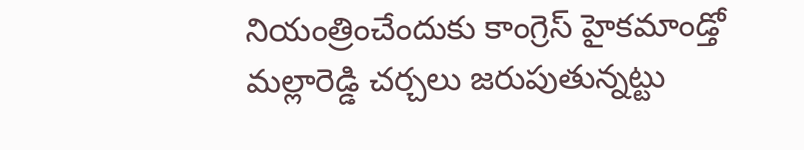నియంత్రించేందుకు కాంగ్రెస్ హైకమాండ్తో మల్లారెడ్డి చర్చలు జరుపుతున్నట్టు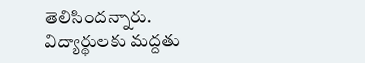తెలిసిందన్నారు. విద్యార్థులకు మద్దతు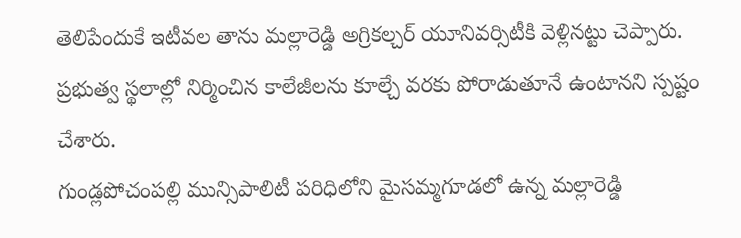తెలిపేందుకే ఇటీవల తాను మల్లారెడ్డి అగ్రికల్చర్ యూనివర్సిటీకి వెళ్లినట్టు చెప్పారు. ప్రభుత్వ స్థలాల్లో నిర్మించిన కాలేజీలను కూల్చే వరకు పోరాడుతూనే ఉంటానని స్పష్టం చేశారు.
గుండ్లపోచంపల్లి మున్సిపాలిటీ పరిధిలోని మైసమ్మగూడలో ఉన్న మల్లారెడ్డి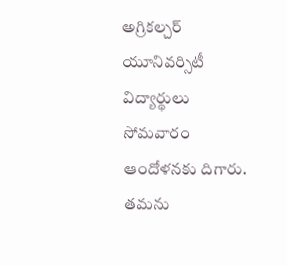అగ్రికల్చర్ యూనివర్సిటీ విద్యార్థులు సోమవారం ఆందోళనకు దిగారు. తమను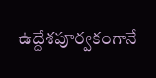ఉద్దేశపూర్వకంగానే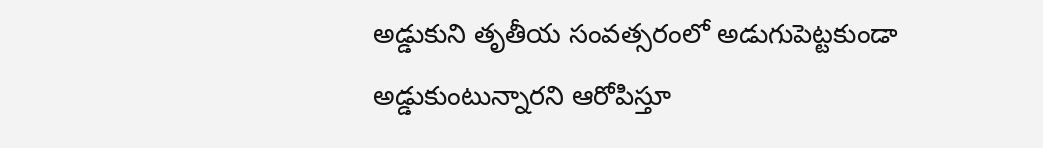అడ్డుకుని తృతీయ సంవత్సరంలో అడుగుపెట్టకుండా అడ్డుకుంటున్నారని ఆరోపిస్తూ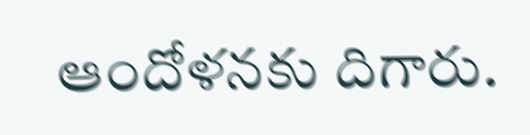ఆందోళనకు దిగారు.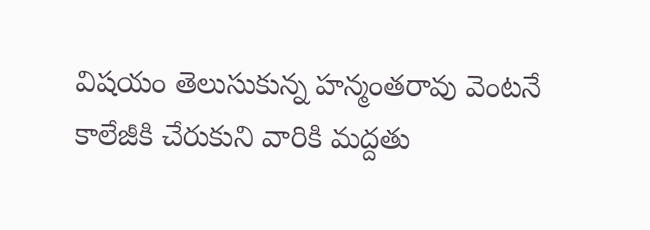విషయం తెలుసుకున్న హన్మంతరావు వెంటనే కాలేజీకి చేరుకుని వారికి మద్దతు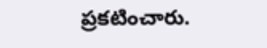ప్రకటించారు.